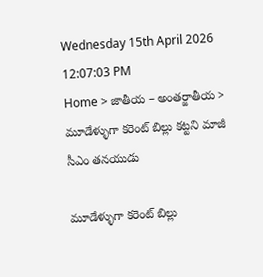Wednesday 15th April 2026
12:07:03 PM
Home > జాతీయ – అంతర్జాతీయ > మూడేళ్ళుగా కరెంట్ బిల్లు కట్టని మాజీ సీఎం తనయుడు

మూడేళ్ళుగా కరెంట్ బిల్లు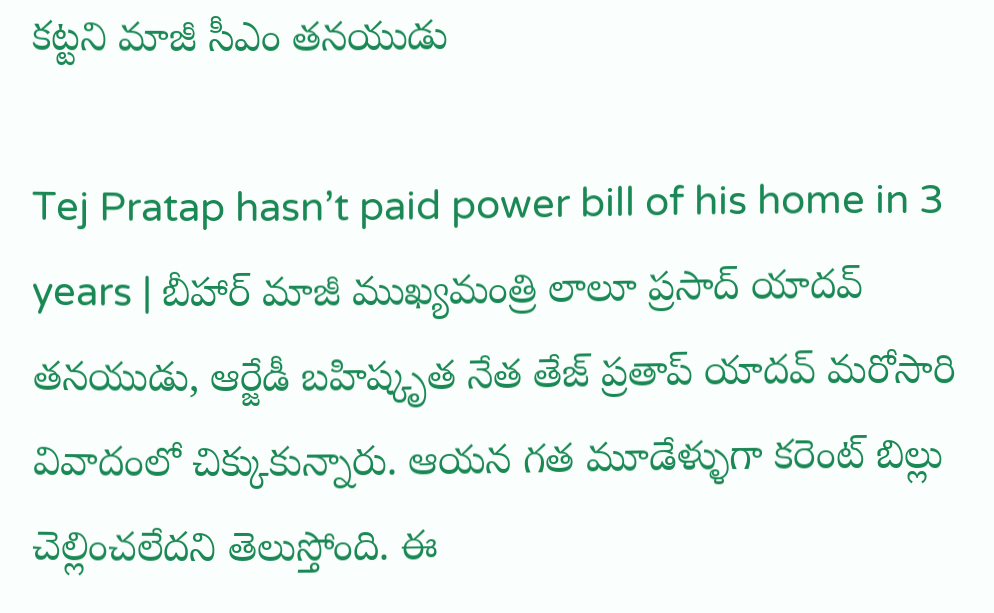కట్టని మాజీ సీఎం తనయుడు

Tej Pratap hasn’t paid power bill of his home in 3 years | బీహార్ మాజీ ముఖ్యమంత్రి లాలూ ప్రసాద్ యాదవ్ తనయుడు, ఆర్జేడీ బహిష్కృత నేత తేజ్ ప్రతాప్ యాదవ్ మరోసారి వివాదంలో చిక్కుకున్నారు. ఆయన గత మూడేళ్ళుగా కరెంట్ బిల్లు చెల్లించలేదని తెలుస్తోంది. ఈ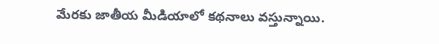మేరకు జాతీయ మీడియాలో కథనాలు వస్తున్నాయి.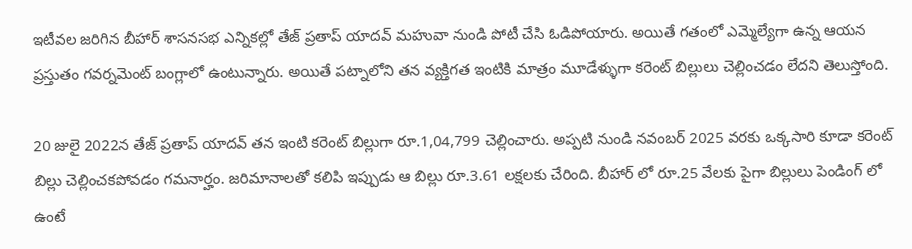ఇటీవల జరిగిన బీహార్ శాసనసభ ఎన్నికల్లో తేజ్ ప్రతాప్ యాదవ్ మహువా నుండి పోటీ చేసి ఓడిపోయారు. అయితే గతంలో ఎమ్మెల్యేగా ఉన్న ఆయన ప్రస్తుతం గవర్నమెంట్ బంగ్లాలో ఉంటున్నారు. అయితే పట్నాలోని తన వ్యక్తిగత ఇంటికి మాత్రం మూడేళ్ళుగా కరెంట్ బిల్లులు చెల్లించడం లేదని తెలుస్తోంది.

20 జులై 2022న తేజ్ ప్రతాప్ యాదవ్ తన ఇంటి కరెంట్ బిల్లుగా రూ.1,04,799 చెల్లించారు. అప్పటి నుండి నవంబర్ 2025 వరకు ఒక్కసారి కూడా కరెంట్ బిల్లు చెల్లించకపోవడం గమనార్హం. జరిమానాలతో కలిపి ఇప్పుడు ఆ బిల్లు రూ.3.61 లక్షలకు చేరింది. బీహార్ లో రూ.25 వేలకు పైగా బిల్లులు పెండింగ్ లో ఉంటే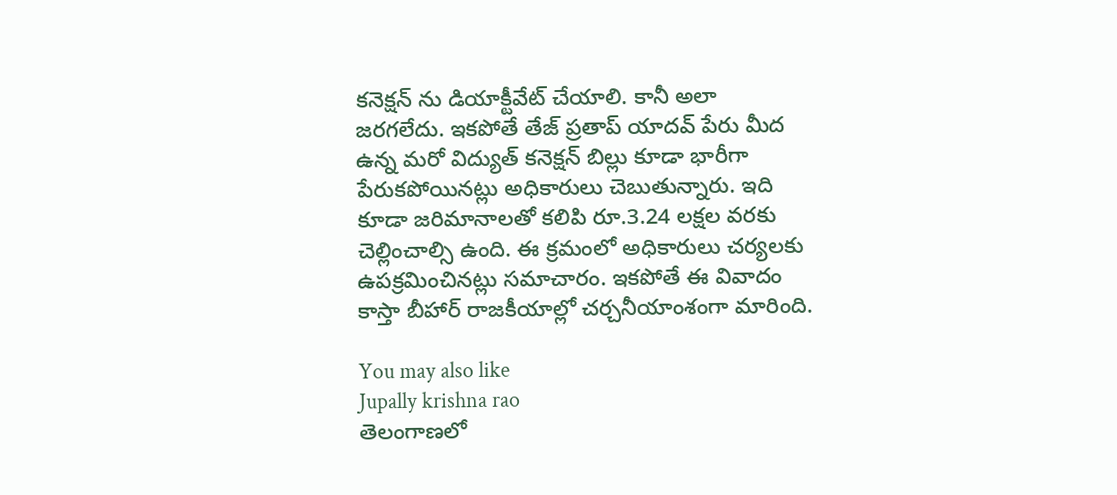కనెక్షన్ ను డియాక్టీవేట్ చేయాలి. కానీ అలా జరగలేదు. ఇకపోతే తేజ్ ప్రతాప్ యాదవ్ పేరు మీద ఉన్న మరో విద్యుత్ కనెక్షన్ బిల్లు కూడా భారీగా పేరుకపోయినట్లు అధికారులు చెబుతున్నారు. ఇది కూడా జరిమానాలతో కలిపి రూ.3.24 లక్షల వరకు చెల్లించాల్సి ఉంది. ఈ క్రమంలో అధికారులు చర్యలకు ఉపక్రమించినట్లు సమాచారం. ఇకపోతే ఈ వివాదం కాస్తా బీహార్ రాజకీయాల్లో చర్చనీయాంశంగా మారింది.

You may also like
Jupally krishna rao
తెలంగాణలో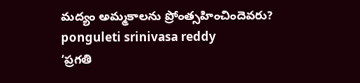మ‌ద్యం అమ్మ‌కాల‌ను ప్రోంత్స‌హించిందెవ‌రు?
ponguleti srinivasa reddy
‘ప్రగతి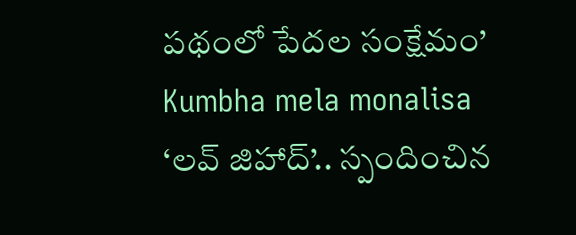పథంలో పేదల సంక్షేమం’
Kumbha mela monalisa
‘లవ్ జిహాద్’.. స్పందించిన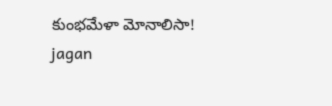కుంభమేళా మోనాలిసా!
jagan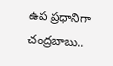ఉప ప్రధానిగా చంద్రబాబు..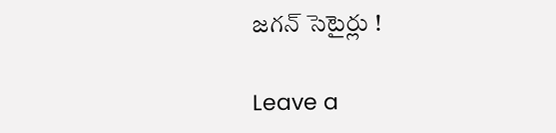జగన్ సెటైర్లు !

Leave a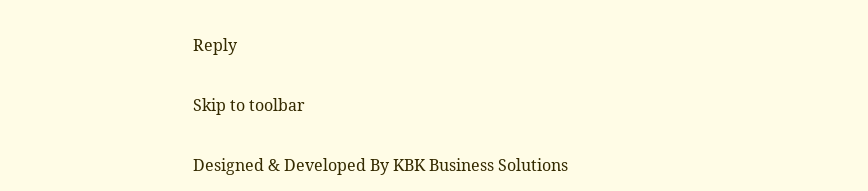Reply

Skip to toolbar

Designed & Developed By KBK Business Solutions